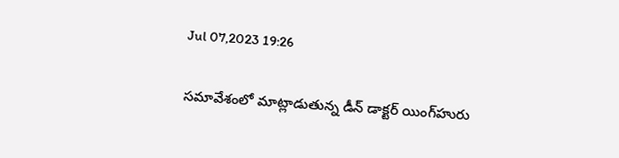Jul 07,2023 19:26

సమావేశంలో మాట్లాడుతున్న డీన్‌ డాక్టర్‌ యింగ్‌హురు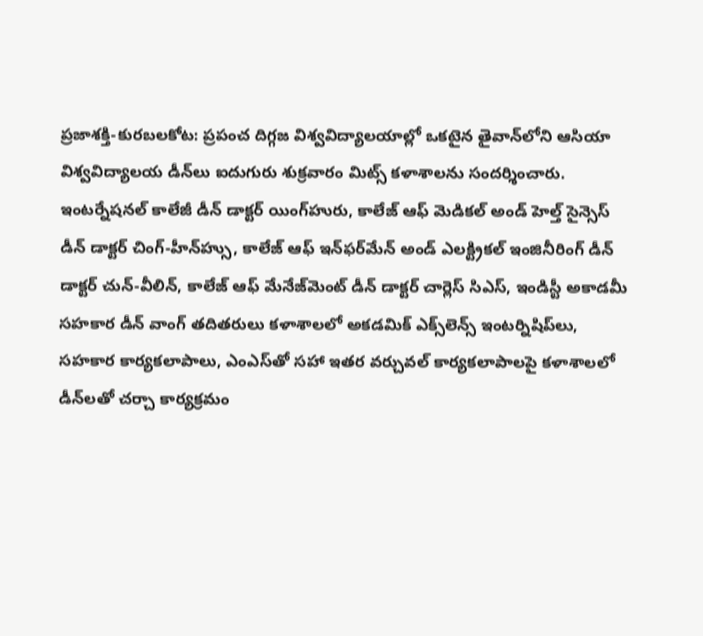ప్రజాశక్తి-కురబలకోట: ప్రపంచ దిగ్గజ విశ్వవిద్యాలయాల్లో ఒకటైన తైవాన్‌లోని ఆసియా విశ్వవిద్యాలయ డీన్‌లు ఐదుగురు శుక్రవారం మిట్స్‌ కళాశాలను సందర్శించారు. ఇంటర్నేషనల్‌ కాలేజీ డీన్‌ డాక్టర్‌ యింగ్‌హురు, కాలేజ్‌ ఆఫ్‌ మెడికల్‌ అండ్‌ హెల్త్‌ సైన్సెస్‌ డీన్‌ డాక్టర్‌ చింగ్‌-హీన్‌హ్సు, కాలేజ్‌ ఆఫ్‌ ఇన్‌ఫర్‌మేన్‌ అండ్‌ ఎలక్ట్రికల్‌ ఇంజినీరింగ్‌ డీన్‌ డాక్టర్‌ చున్‌-వీలిన్‌, కాలేజ్‌ ఆఫ్‌ మేనేజ్‌మెంట్‌ డీన్‌ డాక్టర్‌ చార్లెస్‌ సిఎస్‌, ఇండిస్టీ అకాడమీ సహకార డీన్‌ వాంగ్‌ తదితరులు కళాశాలలో అకడమిక్‌ ఎక్స్‌లెన్స్‌ ఇంటర్నిషిప్‌లు, సహకార కార్యకలాపాలు, ఎంఎస్‌తో సహా ఇతర వర్చువల్‌ కార్యకలాపాలపై కళాశాలలో డీన్‌లతో చర్చా కార్యక్రమం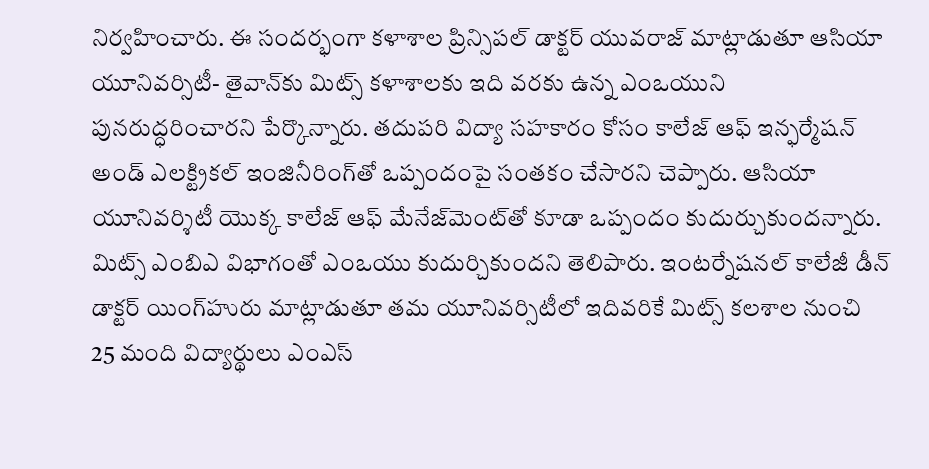నిర్వహించారు. ఈ సందర్భంగా కళాశాల ప్రిన్సిపల్‌ డాక్టర్‌ యువరాజ్‌ మాట్లాడుతూ ఆసియా యూనివర్సిటీ- తైవాన్‌కు మిట్స్‌ కళాశాలకు ఇది వరకు ఉన్న ఎంఒయుని పునరుద్ధరించారని పేర్కొన్నారు. తదుపరి విద్యా సహకారం కోసం కాలేజ్‌ ఆఫ్‌ ఇన్ఫర్మేషన్‌ అండ్‌ ఎలక్ట్రికల్‌ ఇంజినీరింగ్‌తో ఒప్పందంపై సంతకం చేసారని చెప్పారు. ఆసియా యూనివర్శిటీ యొక్క కాలేజ్‌ ఆఫ్‌ మేనేజ్‌మెంట్‌తో కూడా ఒప్పందం కుదుర్చుకుందన్నారు. మిట్స్‌ ఎంబిఎ విభాగంతో ఎంఒయు కుదుర్చికుందని తెలిపారు. ఇంటర్నేషనల్‌ కాలేజీ డీన్‌ డాక్టర్‌ యింగ్‌హురు మాట్లాడుతూ తమ యూనివర్సిటీలో ఇదివరికే మిట్స్‌ కలశాల నుంచి 25 మంది విద్యార్థులు ఎంఎస్‌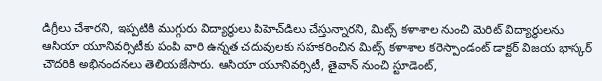డిగ్రీలు చేశారని, ఇప్పటికి ముగ్గురు విద్యార్థులు పిహెచ్‌డిలు చేస్తున్నారని, మిట్స్‌ కళాశాల నుంచి మెరిట్‌ విద్యార్థులను ఆసియా యూనివర్సిటీకు పంపి వారి ఉన్నత చదువులకు సహకరించిన మిట్స్‌ కళాశాల కరెస్పాండంట్‌ డాక్టర్‌ విజయ భాస్కర్‌ చౌదరికి అభినందనలు తెలియజేసారు. ఆసియా యూనివర్సిటీ, తైవాన్‌ నుంచి స్టూడెంట్‌,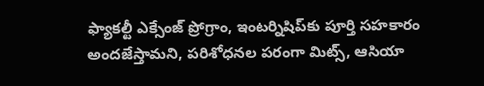ఫ్యాకల్టీ ఎక్సేంజ్‌ ప్రోగ్రాం, ఇంటర్నిషిప్‌కు పూర్తి సహకారం అందజేస్తామని, పరిశోధనల పరంగా మిట్స్‌, ఆసియా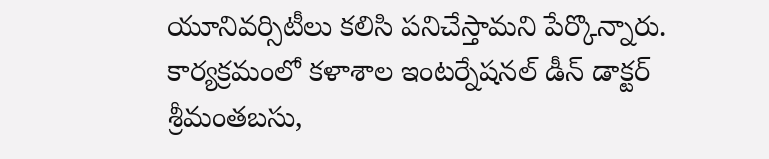యూనివర్సిటీలు కలిసి పనిచేస్తామని పేర్కొన్నారు. కార్యక్రమంలో కళాశాల ఇంటర్నేషనల్‌ డీన్‌ డాక్టర్‌ శ్రీమంతబసు,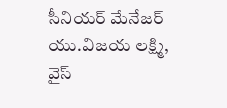సీనియర్‌ మేనేజర్‌ యు.విజయ లక్ష్మి, వైస్‌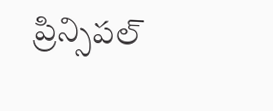ప్రిన్సిపల్‌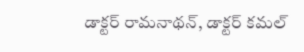డాక్టర్‌ రామనాథన్‌, డాక్టర్‌ కమల్‌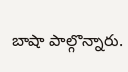బాషా పాల్గొన్నారు.